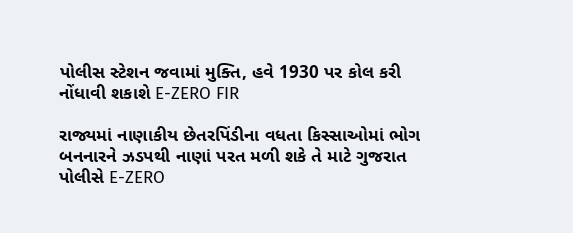પોલીસ સ્ટેશન જવામાં મુક્તિ, હવે 1930 પર કોલ કરી નોંધાવી શકાશે E-ZERO FIR

રાજ્યમાં નાણાકીય છેતરપિંડીના વધતા કિસ્સાઓમાં ભોગ બનનારને ઝડપથી નાણાં પરત મળી શકે તે માટે ગુજરાત પોલીસે E-ZERO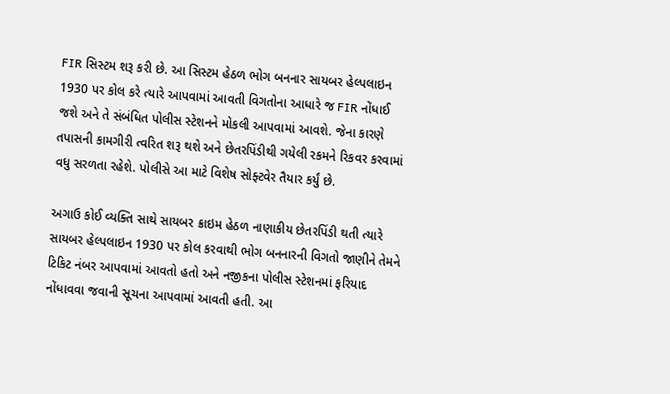FIR સિસ્ટમ શરૂ કરી છે. આ સિસ્ટમ હેઠળ ભોગ બનનાર સાયબર હેલ્પલાઇન 1930 પર કોલ કરે ત્યારે આપવામાં આવતી વિગતોના આધારે જ FIR નોંધાઈ જશે અને તે સંબંધિત પોલીસ સ્ટેશનને મોકલી આપવામાં આવશે. જેના કારણે તપાસની કામગીરી ત્વરિત શરૂ થશે અને છેતરપિંડીથી ગયેલી રકમને રિકવર કરવામાં વધુ સરળતા રહેશે. પોલીસે આ માટે વિશેષ સોફ્ટવેર તૈયાર કર્યું છે.

અગાઉ કોઈ વ્યક્તિ સાથે સાયબર ક્રાઇમ હેઠળ નાણાકીય છેતરપિંડી થતી ત્યારે સાયબર હેલ્પલાઇન 1930 પર કોલ કરવાથી ભોગ બનનારની વિગતો જાણીને તેમને ટિકિટ નંબર આપવામાં આવતો હતો અને નજીકના પોલીસ સ્ટેશનમાં ફરિયાદ નોંધાવવા જવાની સૂચના આપવામાં આવતી હતી. આ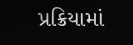પ્રક્રિયામાં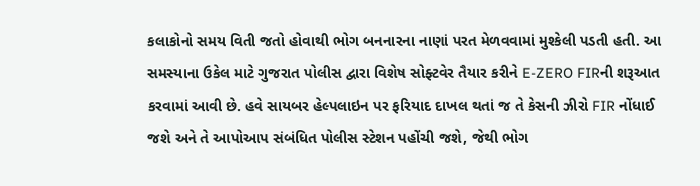કલાકોનો સમય વિતી જતો હોવાથી ભોગ બનનારના નાણાં પરત મેળવવામાં મુશ્કેલી પડતી હતી. આ સમસ્યાના ઉકેલ માટે ગુજરાત પોલીસ દ્વારા વિશેષ સોફ્ટવેર તૈયાર કરીને E-ZERO FIRની શરૂઆત કરવામાં આવી છે. હવે સાયબર હેલ્પલાઇન પર ફરિયાદ દાખલ થતાં જ તે કેસની ઝીરો FIR નોંધાઈ જશે અને તે આપોઆપ સંબંધિત પોલીસ સ્ટેશન પહોંચી જશે, જેથી ભોગ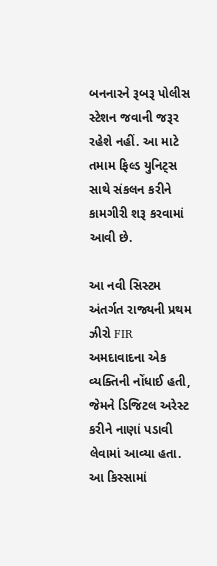બનનારને રૂબરૂ પોલીસ સ્ટેશન જવાની જરૂર રહેશે નહીં. આ માટે તમામ ફિલ્ડ યુનિટ્સ સાથે સંકલન કરીને કામગીરી શરૂ કરવામાં આવી છે.

આ નવી સિસ્ટમ અંતર્ગત રાજ્યની પ્રથમ ઝીરો FIR અમદાવાદના એક વ્યક્તિની નોંધાઈ હતી, જેમને ડિજિટલ અરેસ્ટ કરીને નાણાં પડાવી લેવામાં આવ્યા હતા. આ કિસ્સામાં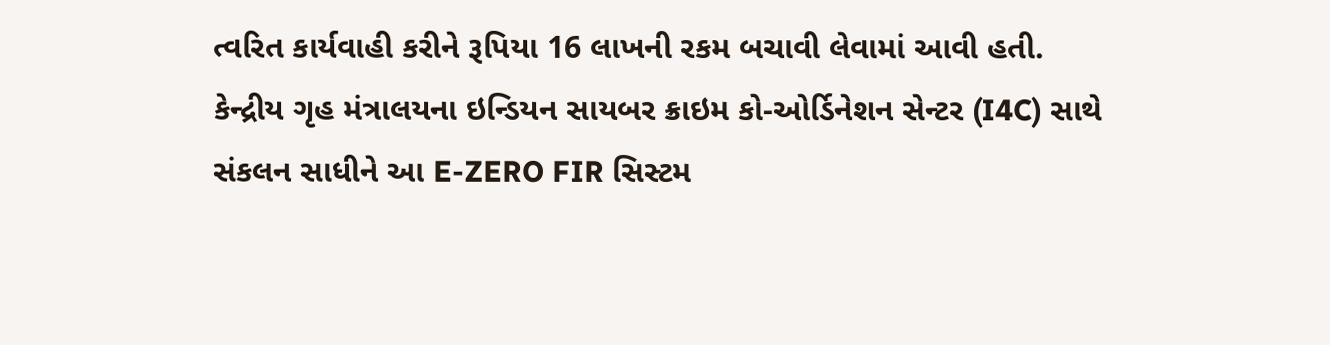ત્વરિત કાર્યવાહી કરીને રૂપિયા 16 લાખની રકમ બચાવી લેવામાં આવી હતી. કેન્દ્રીય ગૃહ મંત્રાલયના ઇન્ડિયન સાયબર ક્રાઇમ કો-ઓર્ડિનેશન સેન્ટર (I4C) સાથે સંકલન સાધીને આ E-ZERO FIR સિસ્ટમ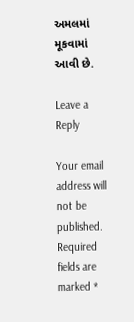અમલમાં મૂકવામાં આવી છે.

Leave a Reply

Your email address will not be published. Required fields are marked *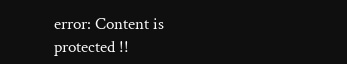error: Content is protected !!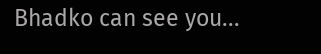Bhadko can see you...